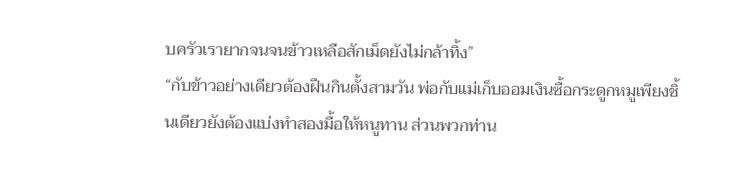บครัวเรายากจนจนข้าวเหลือสักเม็ดยังไม่กล้าทิ้ง”
“กับข้าวอย่างเดียวต้องฝืนกินตั้งสามวัน พ่อกับแม่เก็บออมเงินซื้อกระดูกหมูเพียงชิ้นเดียวยังต้องแบ่งทำสองมื้อให้หนูทาน ส่วนพวกท่าน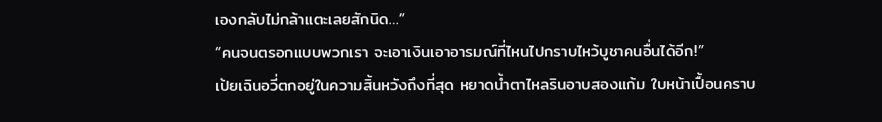เองกลับไม่กล้าแตะเลยสักนิด…”
“คนจนตรอกแบบพวกเรา จะเอาเงินเอาอารมณ์ที่ไหนไปกราบไหว้บูชาคนอื่นได้อีก!”
เป้ยเฉินอวี่ตกอยู่ในความสิ้นหวังถึงที่สุด หยาดน้ำตาไหลรินอาบสองแก้ม ใบหน้าเปื้อนคราบ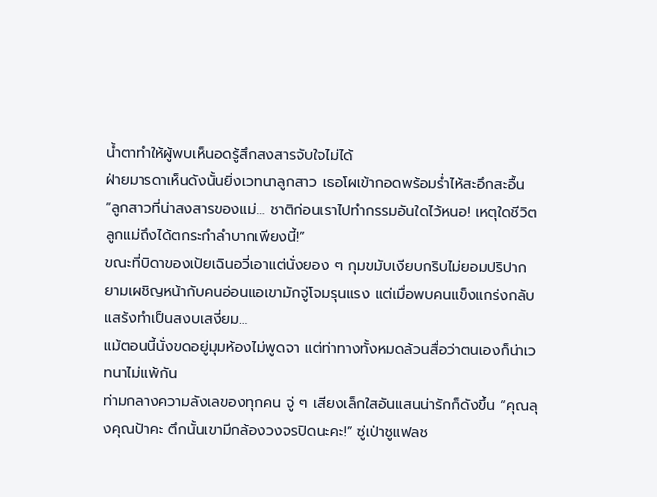น้ำตาทำให้ผู้พบเห็นอดรู้สึกสงสารจับใจไม่ได้
ฝ่ายมารดาเห็นดังนั้นยิ่งเวทนาลูกสาว เธอโผเข้ากอดพร้อมร่ำไห้สะอึกสะอื้น “ลูกสาวที่น่าสงสารของแม่… ชาติก่อนเราไปทำกรรมอันใดไว้หนอ! เหตุใดชีวิตลูกแม่ถึงได้ตกระกำลำบากเพียงนี้!”
ขณะที่บิดาของเป้ยเฉินอวี่เอาแต่นั่งยอง ๆ กุมขมับเงียบกริบไม่ยอมปริปาก
ยามเผชิญหน้ากับคนอ่อนแอเขามักจู่โจมรุนแรง แต่เมื่อพบคนแข็งแกร่งกลับแสร้งทำเป็นสงบเสงี่ยม…
แม้ตอนนี้นั่งขดอยู่มุมห้องไม่พูดจา แต่ท่าทางทั้งหมดล้วนสื่อว่าตนเองก็น่าเวทนาไม่แพ้กัน
ท่ามกลางความลังเลของทุกคน จู่ ๆ เสียงเล็กใสอันแสนน่ารักก็ดังขึ้น “คุณลุงคุณป้าคะ ตึกนั้นเขามีกล้องวงจรปิดนะคะ!” ซู่เป่าชูแฟลช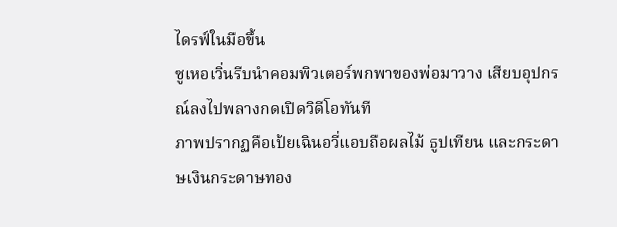ไดรฟ์ในมือขึ้น
ซูเหอเวิ่นรีบนำคอมพิวเตอร์พกพาของพ่อมาวาง เสียบอุปกรณ์ลงไปพลางกดเปิดวิดีโอทันที
ภาพปรากฏคือเป้ยเฉินอวี่แอบถือผลไม้ ธูปเทียน และกระดาษเงินกระดาษทอง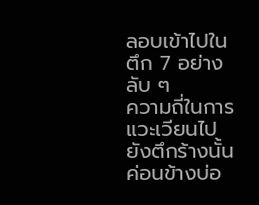ลอบเข้าไปในตึก 7 อย่างลับ ๆ
ความถี่ในการแวะเวียนไปยังตึกร้างนั้นค่อนข้างบ่อ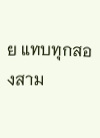ย แทบทุกสองสาม